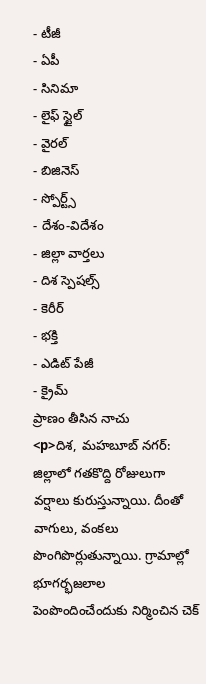- టీజీ
- ఏపీ
- సినిమా
- లైఫ్ స్టైల్
- వైరల్
- బిజినెస్
- స్పోర్ట్స్
- దేశం-విదేశం
- జిల్లా వార్తలు
- దిశ స్పెషల్స్
- కెరీర్
- భక్తి
- ఎడిట్ పేజీ
- క్రైమ్
ప్రాణం తీసిన నాచు
<p>దిశ, మహబూబ్ నగర్: జిల్లాలో గతకొద్ది రోజులుగా వర్షాలు కురుస్తున్నాయి. దీంతో వాగులు, వంకలు పొంగిపొర్లుతున్నాయి. గ్రామాల్లో భూగర్భజలాల పెంపొందించేందుకు నిర్మించిన చెక్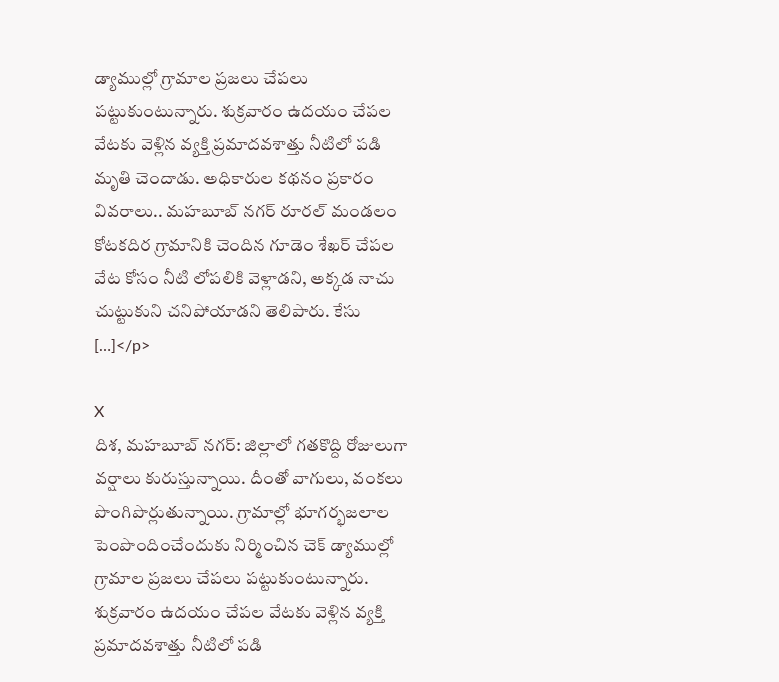డ్యాముల్లో గ్రామాల ప్రజలు చేపలు పట్టుకుంటున్నారు. శుక్రవారం ఉదయం చేపల వేటకు వెళ్లిన వ్యక్తి ప్రమాదవశాత్తు నీటిలో పడి మృతి చెందాడు. అధికారుల కథనం ప్రకారం వివరాలు.. మహబూబ్ నగర్ రూరల్ మండలం కోటకదిర గ్రామానికి చెందిన గూడెం శేఖర్ చేపల వేట కోసం నీటి లోపలికి వెళ్లాడని, అక్కడ నాచు చుట్టుకుని చనిపోయాడని తెలిపారు. కేసు […]</p>

X
దిశ, మహబూబ్ నగర్: జిల్లాలో గతకొద్ది రోజులుగా వర్షాలు కురుస్తున్నాయి. దీంతో వాగులు, వంకలు పొంగిపొర్లుతున్నాయి. గ్రామాల్లో భూగర్భజలాల పెంపొందించేందుకు నిర్మించిన చెక్ డ్యాముల్లో గ్రామాల ప్రజలు చేపలు పట్టుకుంటున్నారు. శుక్రవారం ఉదయం చేపల వేటకు వెళ్లిన వ్యక్తి ప్రమాదవశాత్తు నీటిలో పడి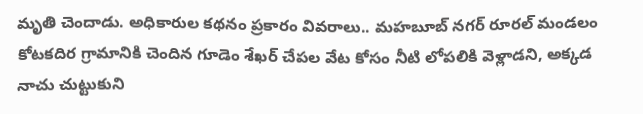మృతి చెందాడు. అధికారుల కథనం ప్రకారం వివరాలు.. మహబూబ్ నగర్ రూరల్ మండలం కోటకదిర గ్రామానికి చెందిన గూడెం శేఖర్ చేపల వేట కోసం నీటి లోపలికి వెళ్లాడని, అక్కడ నాచు చుట్టుకుని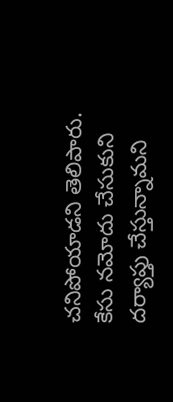చనిపోయాడని తెలిపారు. కేసు నమోదు చేసుకుని దర్యాప్తు చేస్తున్నామని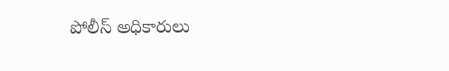పోలీస్ అధికారులు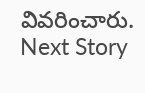వివరించారు.
Next Story